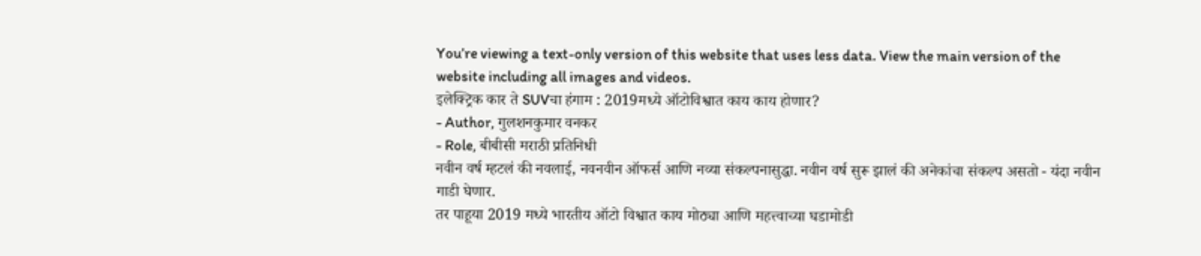You’re viewing a text-only version of this website that uses less data. View the main version of the website including all images and videos.
इलेक्ट्रिक कार ते SUVचा हंगाम : 2019मध्ये ऑटोविश्वात काय काय होणार?
- Author, गुलशनकुमार वनकर
- Role, बीबीसी मराठी प्रतिनिधी
नवीन वर्ष म्हटलं की नवलाई, नवनवीन ऑफर्स आणि नव्या संकल्पनासुद्धा. नवीन वर्ष सुरू झालं की अनेकांचा संकल्प असतो - यंदा नवीन गाडी घेणार.
तर पाहूया 2019 मध्ये भारतीय ऑटो विश्वात काय मोठ्या आणि महत्त्वाच्या घडामोडी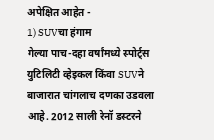अपेक्षित आहेत -
1) SUVचा हंगाम
गेल्या पाच-दहा वर्षांमध्ये स्पोर्ट्स युटिलिटी व्हेइकल किंवा SUVने बाजारात चांगलाच दणका उडवला आहे. 2012 साली रेनॉ डस्टरने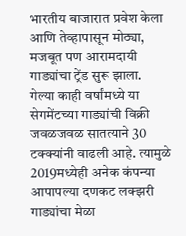भारतीय बाजारात प्रवेश केला आणि तेव्हापासून मोठ्या, मजबूत पण आरामदायी गाड्यांचा ट्रेंड सुरू झाला.
गेल्या काही वर्षांमध्ये या सेगमेंटच्या गाड्यांची विक्री जवळजवळ सातत्याने 30 टक्क्यांनी वाढली आहे. त्यामुळे 2019मध्येही अनेक कंपन्या आपापल्या दणकट लक्झरी गाड्यांचा मेळा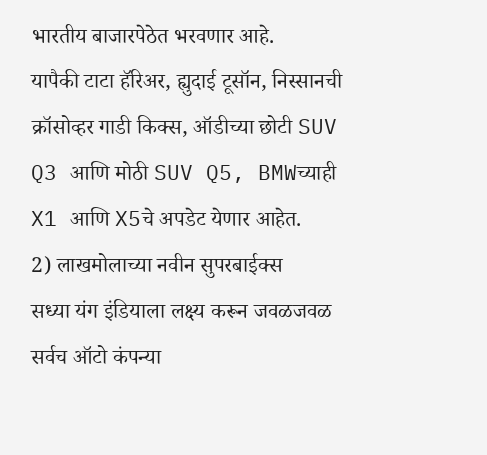भारतीय बाजारपेठेत भरवणार आहे.
यापैकी टाटा हॅरिअर, ह्युदाई टूसॉन, निस्सानची क्रॉसोव्हर गाडी किक्स, ऑडीच्या छोटी SUV Q3 आणि मोठी SUV Q5, BMWच्याही X1 आणि X5चे अपडेट येणार आहेत.
2) लाखमोलाच्या नवीन सुपरबाईक्स
सध्या यंग इंडियाला लक्ष्य करून जवळजवळ सर्वच ऑटो कंपन्या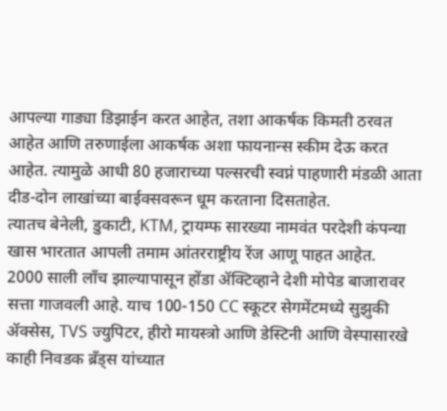आपल्या गाड्या डिझाईन करत आहेत, तशा आकर्षक किमती ठरवत आहेत आणि तरुणाईला आकर्षक अशा फायनान्स स्कीम देऊ करत आहेत. त्यामुळे आधी 80 हजाराच्या पल्सरची स्वप्नं पाहणारी मंडळी आता दीड-दोन लाखांच्या बाईक्सवरून धूम करताना दिसताहेत.
त्यातच बेनेली, डुकाटी, KTM, ट्रायम्फ सारख्या नामवंत परदेशी कंपन्या खास भारतात आपली तमाम आंतरराष्ट्रीय रेंज आणू पाहत आहेत.
2000 साली लाँच झाल्यापासून होंडा ॲक्टिव्हाने देशी मोपेड बाजारावर सत्ता गाजवली आहे. याच 100-150 CC स्कूटर सेगमेंटमध्ये सुझुकी ॲक्सेस, TVS ज्युपिटर, हीरो मायस्त्रो आणि डेस्टिनी आणि वेस्पासारखे काही निवडक ब्रँड्स यांच्यात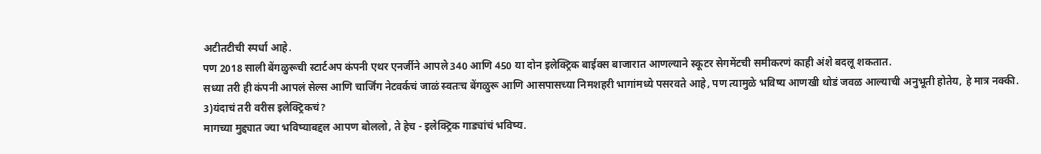अटीतटीची स्पर्धा आहे.
पण 2018 साली बेंगळुरूची स्टार्टअप कंपनी एथर एनर्जीने आपले 340 आणि 450 या दोन इलेक्ट्रिक बाईक्स बाजारात आणल्याने स्कूटर सेगमेंटची समीकरणं काही अंशे बदलू शकतात.
सध्या तरी ही कंपनी आपलं सेल्स आणि चार्जिंग नेटवर्कचं जाळं स्वतःच बेंगळुरू आणि आसपासच्या निमशहरी भागांमध्ये पसरवते आहे, पण त्यामुळे भविष्य आणखी थोडं जवळ आल्याची अनुभूती होतेय, हे मात्र नक्की.
3)यंदाचं तरी वरीस इलेक्ट्रिकचं?
मागच्या मुद्द्यात ज्या भविष्याबद्दल आपण बोललो, ते हेच - इलेक्ट्रिक गाड्यांचं भविष्य.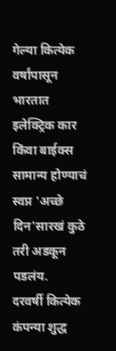गेल्या कित्येक वर्षांपासून भारतात इलेक्ट्रिक कार किंवा बाईक्स सामान्य होण्याचं स्वप्न 'अच्छे दिन'सारखं कुठे तरी अडकून पडलंय.
दरवर्षी कित्येक कंपन्या शुद्ध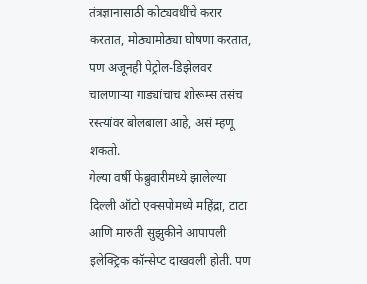तंत्रज्ञानासाठी कोट्यवधींचे करार करतात, मोठ्यामोठ्या घोषणा करतात, पण अजूनही पेट्रोल-डिझेलवर चालणाऱ्या गाड्यांचाच शोरूम्स तसंच रस्त्यांवर बोलबाला आहे, असं म्हणू शकतो.
गेल्या वर्षी फेब्रुवारीमध्ये झालेल्या दिल्ली ऑटो एक्सपोमध्ये महिंद्रा, टाटा आणि मारुती सुझुकीने आपापली इलेक्ट्रिक कॉन्सेप्ट दाखवली होती. पण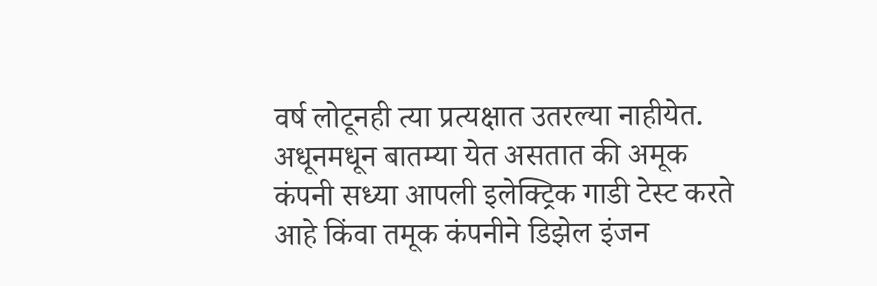वर्ष लोटूनही त्या प्रत्यक्षात उतरल्या नाहीयेत.
अधूनमधून बातम्या येत असतात की अमूक कंपनी सध्या आपली इलेक्ट्रिक गाडी टेस्ट करते आहे किंवा तमूक कंपनीने डिझेल इंजन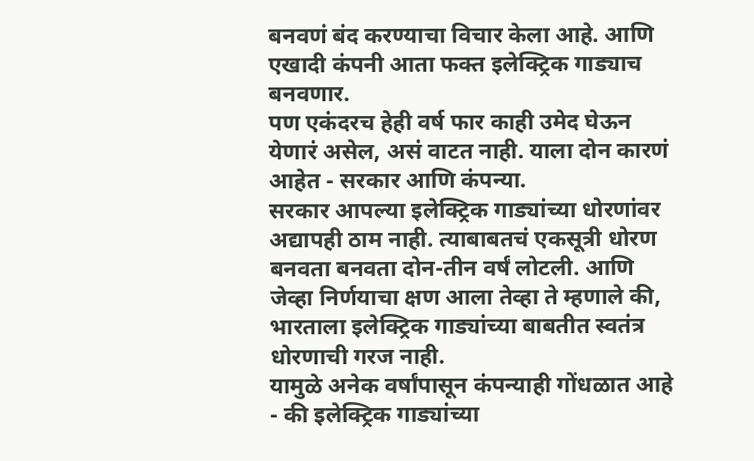बनवणं बंद करण्याचा विचार केला आहे. आणि एखादी कंपनी आता फक्त इलेक्ट्रिक गाड्याच बनवणार.
पण एकंदरच हेही वर्ष फार काही उमेद घेऊन येणारं असेल, असं वाटत नाही. याला दोन कारणं आहेत - सरकार आणि कंपन्या.
सरकार आपल्या इलेक्ट्रिक गाड्यांच्या धोरणांवर अद्यापही ठाम नाही. त्याबाबतचं एकसूत्री धोरण बनवता बनवता दोन-तीन वर्षं लोटली. आणि जेव्हा निर्णयाचा क्षण आला तेव्हा ते म्हणाले की, भारताला इलेक्ट्रिक गाड्यांच्या बाबतीत स्वतंत्र धोरणाची गरज नाही.
यामुळे अनेक वर्षांपासून कंपन्याही गोंधळात आहे - की इलेक्ट्रिक गाड्यांच्या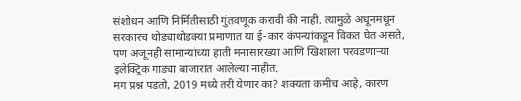संशोधन आणि निर्मितीसाठी गुंतवणूक करावी की नाही. त्यामुळे अधूनमधून सरकारच थोड्याथोडक्या प्रमाणात या ई-कार कंपन्यांकडून विकत घेत असते, पण अजूनही सामान्यांच्या हाती मनासारख्या आणि खिशाला परवडणाऱ्या इलेक्ट्रिक गाड्या बाजारात आलेल्या नाहीत.
मग प्रश्न पडतो, 2019 मध्ये तरी येणार का? शक्यता कमीच आहे, कारण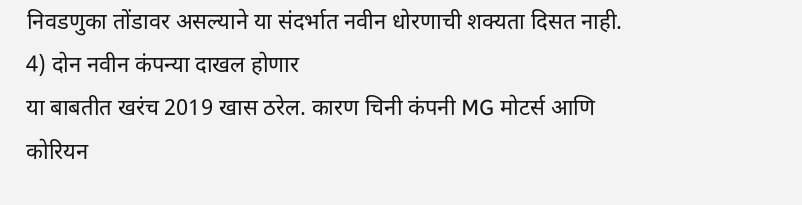निवडणुका तोंडावर असल्याने या संदर्भात नवीन धोरणाची शक्यता दिसत नाही.
4) दोन नवीन कंपन्या दाखल होणार
या बाबतीत खरंच 2019 खास ठरेल. कारण चिनी कंपनी MG मोटर्स आणि कोरियन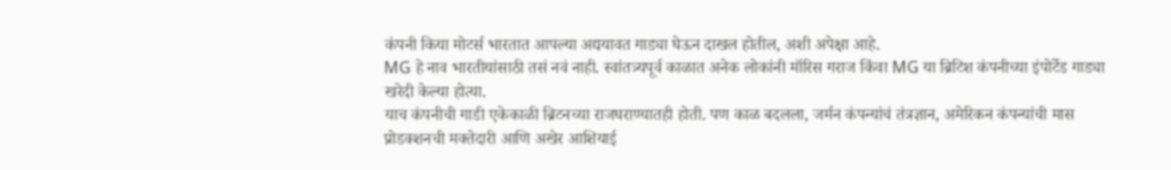कंपनी किया मोटर्स भारतात आपल्या अद्ययावत गाड्या घेऊन दाखल होतील, अशी अपेक्षा आहे.
MG हे नाव भारतीयांसाठी तसं नवं नाही. स्वांतत्र्यपूर्व काळात अनेक लोकांनी मॉरिस गराज किंवा MG या ब्रिटिश कंपनीच्या इंपोर्टेड गाड्या खरेदी केल्या होत्या.
याच कंपनीची गाडी एकेकाळी ब्रिटनच्या राजघराण्यातही होती. पण काळ बदलला, जर्मन कंपन्यांचं तंत्रज्ञान, अमेरिकन कंपन्यांची मास प्रोडक्शनची मक्तेदारी आणि अखेर आशियाई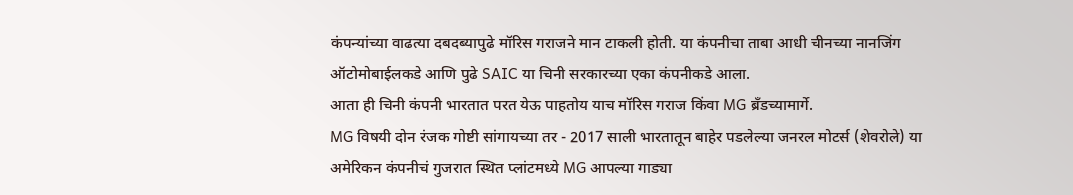कंपन्यांच्या वाढत्या दबदब्यापुढे मॉरिस गराजने मान टाकली होती. या कंपनीचा ताबा आधी चीनच्या नानजिंग ऑटोमोबाईलकडे आणि पुढे SAIC या चिनी सरकारच्या एका कंपनीकडे आला.
आता ही चिनी कंपनी भारतात परत येऊ पाहतोय याच मॉरिस गराज किंवा MG ब्रँडच्यामार्गे.
MG विषयी दोन रंजक गोष्टी सांगायच्या तर - 2017 साली भारतातून बाहेर पडलेल्या जनरल मोटर्स (शेवरोले) या अमेरिकन कंपनीचं गुजरात स्थित प्लांटमध्ये MG आपल्या गाड्या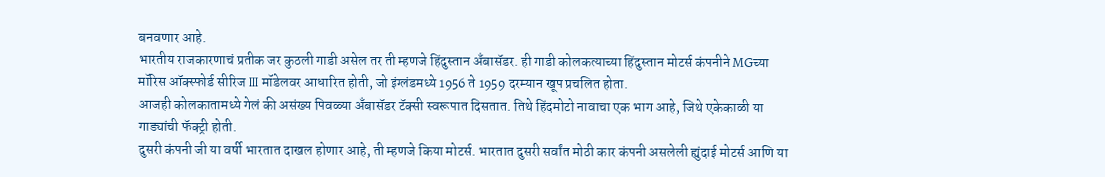बनवणार आहे.
भारतीय राजकारणाचं प्रतीक जर कुठली गाडी असेल तर ती म्हणजे हिंदुस्तान अँबासॅडर. ही गाडी कोलकत्याच्या हिंदुस्तान मोटर्स कंपनीने MGच्या मॉरिस ऑक्स्फोर्ड सीरिज III मॉडेलवर आधारित होती, जो इंग्लंडमध्ये 1956 ते 1959 दरम्यान खूप प्रचलित होता.
आजही कोलकातामध्ये गेलं की असंख्य पिवळ्या अँबासॅडर टॅक्सी स्वरूपात दिसतात. तिथे हिंदमोटो नावाचा एक भाग आहे, जिथे एकेकाळी या गाड्यांची फॅक्ट्री होती.
दुसरी कंपनी जी या वर्षी भारतात दाखल होणार आहे, ती म्हणजे किया मोटर्स. भारतात दुसरी सर्वांत मोठी कार कंपनी असलेली ह्युंदाई मोटर्स आणि या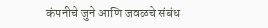कंपनीचे जुने आणि जवळचे संबंध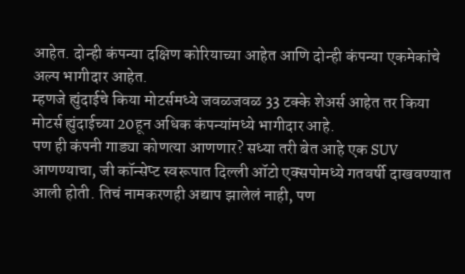आहेत. दोन्ही कंपन्या दक्षिण कोरियाच्या आहेत आणि दोन्ही कंपन्या एकमेकांचे अल्प भागीदार आहेत.
म्हणजे ह्युंदाईचे किया मोटर्समध्ये जवळजवळ 33 टक्के शेअर्स आहेत तर किया मोटर्स ह्युंदाईच्या 20हून अधिक कंपन्यांमध्ये भागीदार आहे.
पण ही कंपनी गाड्या कोणत्या आणणार? सध्या तरी बेत आहे एक SUV आणण्याचा, जी कॉन्सेप्ट स्वरूपात दिल्ली ऑटो एक्सपोमध्ये गतवर्षी दाखवण्यात आली होती. तिचं नामकरणही अद्याप झालेलं नाही, पण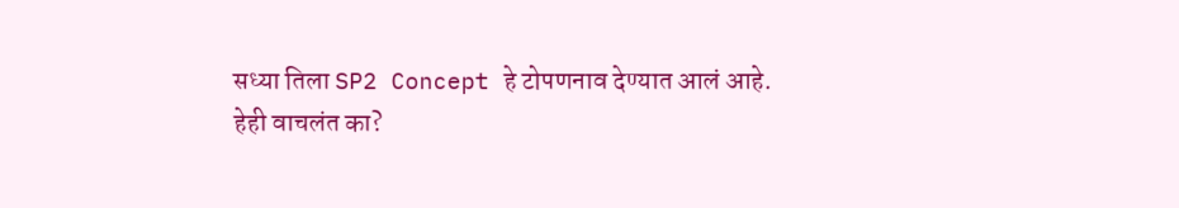सध्या तिला SP2 Concept हे टोपणनाव देण्यात आलं आहे.
हेही वाचलंत का?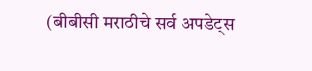(बीबीसी मराठीचे सर्व अपडेट्स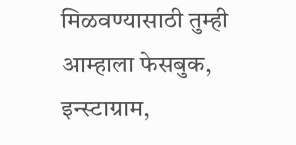मिळवण्यासाठी तुम्ही आम्हाला फेसबुक, इन्स्टाग्राम,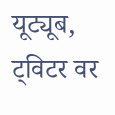यूट्यूब, ट्विटर वर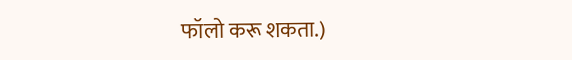फॉलो करू शकता.)